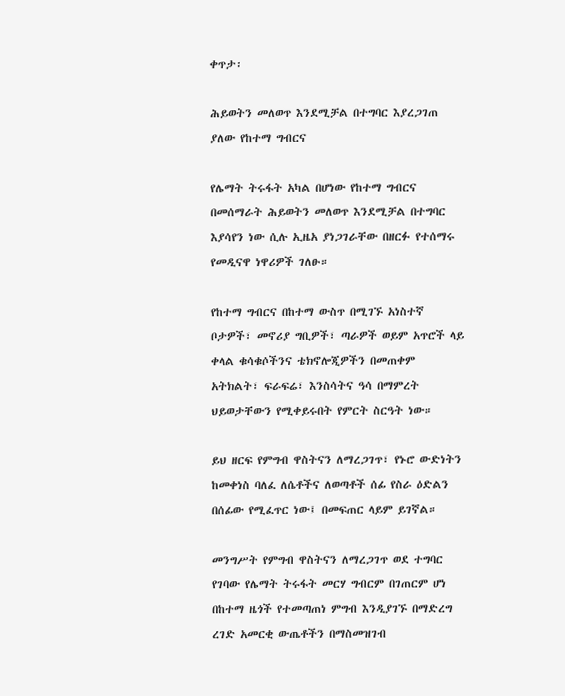ቀጥታ፡

ሕይወትን መለወጥ እንደሚቻል በተግባር እያረጋገጠ ያለው የከተማ ግብርና

የሌማት ትሩፋት አካል በሆነው የከተማ ግብርና በመሰማራት ሕይወትን መለወጥ እንደሚቻል በተግባር እያሳየን ነው ሲሉ ኢዜአ ያነጋገራቸው በዘርፉ የተሰማሩ የመዲናዋ ነዋሪዎች ገለፁ።

የከተማ ግብርና በከተማ ውስጥ በሚገኙ አነስተኛ ቦታዎች፣ መኖሪያ ግቢዎች፣ ጣራዎች ወይም አጥሮች ላይ ቀላል ቁሳቁሶችንና ቴክኖሎጂዎችን በመጠቀም አትክልት፣ ፍራፍሬ፣ እንስሳትና ዓሳ በማምረት ህይወታቸውን የሚቀይሩበት የምርት ስርዓት ነው።

ይህ ዘርፍ የምግብ ዋስትናን ለማረጋገጥ፣ የኑሮ ውድነትን ከመቀነስ ባለፈ ለሴቶችና ለወጣቶች ሰፊ የስራ ዕድልን በሰፊው የሚፈጥር ነው፤ በመፍጠር ላይም ይገኛል።

መንግሥት የምግብ ዋስትናን ለማረጋገጥ ወደ ተግባር የገባው የሌማት ትሩፋት መርሃ ግብርም በገጠርም ሆነ በከተማ ዜጎች የተመጣጠነ ምግብ እንዲያገኙ በማድረግ ረገድ አመርቂ ውጤቶችን በማስመዝገብ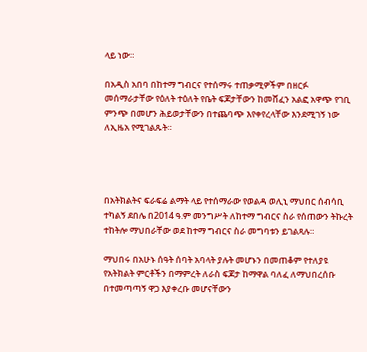ላይ ነው።

በአዲስ አበባ በከተማ ግብርና የተሰማሩ ተጠቃሚዎችም በዘርፉ መሰማራታቸው የዕለት ተዕለት የቤት ፍጆታቸውን ከመሸፈን አልፎ አዋጭ የገቢ ምንጭ በመሆን ሕይወታቸውን በተጨባጭ እየቀየረላቸው እንደሚገኝ ነው ለኢዜአ የሚገልጹት።




በአትክልትና ፍራፍሬ ልማት ላይ የተሰማራው የወልዳ ወሊኒ ማህበር ሰብሳቢ ተካልኝ ደበሌ በ2014 ዓ.ም መንግሥት ለከተማ ግብርና ስራ የሰጠውን ትኩረት ተከትሎ ማህበራቸው ወደ ከተማ ግብርና ስራ መግባቱን ይገልጻሉ።

ማህበሩ በአሁኑ ሰዓት ሰባት አባላት ያሉት መሆኑን በመጠቆም የተለያዩ የአትክልት ምርቶችን በማምረት ለራስ ፍጆታ ከማዋል ባለፈ ለማህበረሰቡ በተመጣጣኝ ዋጋ እያቀረቡ መሆናቸውን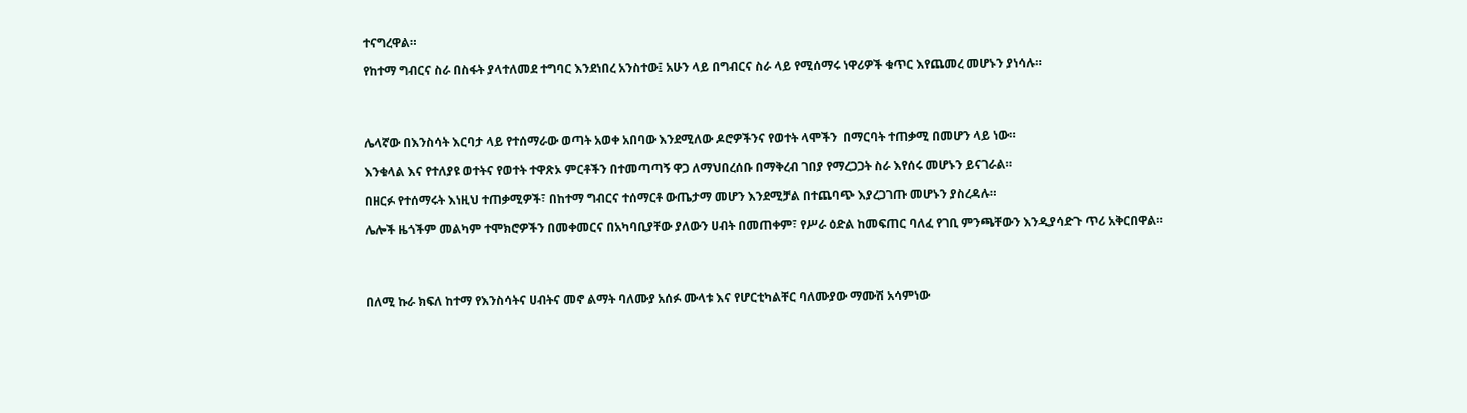ተናግረዋል።

የከተማ ግብርና ስራ በስፋት ያላተለመደ ተግባር እንደነበረ አንስተው፤ አሁን ላይ በግብርና ስራ ላይ የሚሰማሩ ነዋሪዎች ቁጥር እየጨመረ መሆኑን ያነሳሉ።




ሌላኛው በእንስሳት እርባታ ላይ የተሰማራው ወጣት አወቀ አበባው እንደሚለው ዶሮዎችንና የወተት ላሞችን  በማርባት ተጠቃሚ በመሆን ላይ ነው።

እንቁላል እና የተለያዩ ወተትና የወተት ተዋጽኦ ምርቶችን በተመጣጣኝ ዋጋ ለማህበረሰቡ በማቅረብ ገበያ የማረጋጋት ስራ እየሰሩ መሆኑን ይናገራል።

በዘርፉ የተሰማሩት እነዚህ ተጠቃሚዎች፣ በከተማ ግብርና ተሰማርቶ ውጤታማ መሆን እንደሚቻል በተጨባጭ እያረጋገጡ መሆኑን ያስረዳሉ።

ሌሎች ዜጎችም መልካም ተሞክሮዎችን በመቀመርና በአካባቢያቸው ያለውን ሀብት በመጠቀም፣ የሥራ ዕድል ከመፍጠር ባለፈ የገቢ ምንጫቸውን እንዲያሳድጉ ጥሪ አቅርበዋል።




በለሚ ኩራ ክፍለ ከተማ የእንስሳትና ሀብትና መኖ ልማት ባለሙያ አሰፉ ሙላቱ እና የሆርቲካልቸር ባለሙያው ማሙሽ አሳምነው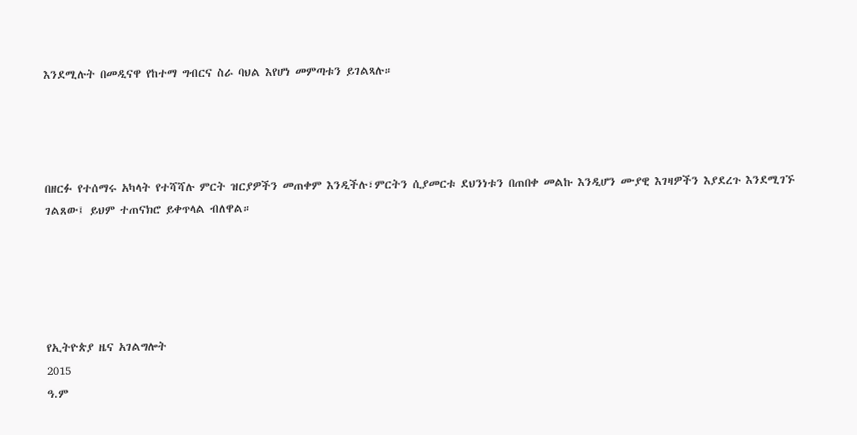እንደሚሉት በመዲናዋ የከተማ ግብርና ስራ ባህል እየሆነ መምጣቱን ይገልጻሉ።




በዘርፉ የተሰማሩ አካላት የተሻሻሉ ምርት ዝርያዎችን መጠቀም እንዲችሉ፣ምርትን ሲያመርቱ ደህንነቱን በጠበቀ መልኩ እንዲሆን ሙያዊ እገዛዎችን እያደረጉ እንደሚገኙ ገልጸው፤ ይህም ተጠናክሮ ይቀጥላል ብለዋል።





የኢትዮጵያ ዜና አገልግሎት
2015
ዓ.ም